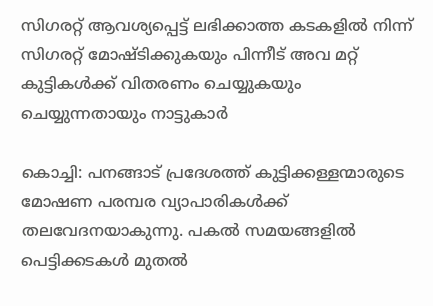സിഗരറ്റ് ആവശ്യപ്പെട്ട് ലഭിക്കാത്ത കടകളിൽ നിന്ന് സിഗരറ്റ് മോഷ്ടിക്കുകയും പിന്നീട് അവ മറ്റ് കുട്ടികൾക്ക് വിതരണം ചെയ്യുകയും ചെയ്യുന്നതായും നാട്ടുകാർ

കൊച്ചി: പനങ്ങാട് പ്രദേശത്ത് കുട്ടിക്കള്ളന്മാരുടെ മോഷണ പരമ്പര വ്യാപാരികൾക്ക് തലവേദനയാകുന്നു. പകൽ സമയങ്ങളിൽ പെട്ടിക്കടകൾ മുതൽ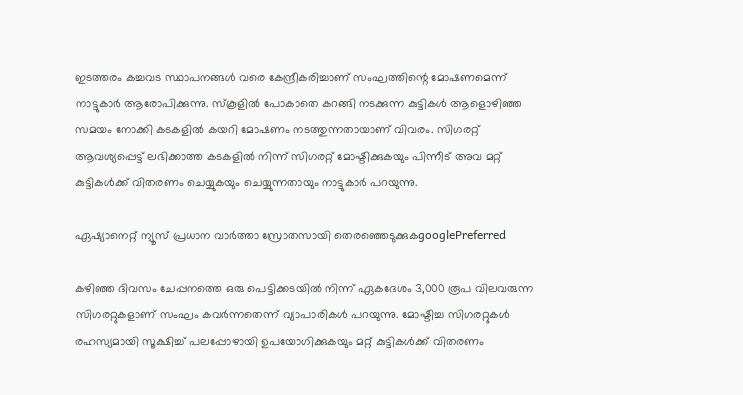ഇടത്തരം കച്ചവട സ്ഥാപനങ്ങൾ വരെ കേന്ദ്രീകരിച്ചാണ് സംഘത്തിന്റെ മോഷണമെന്ന് നാട്ടുകാർ ആരോപിക്കുന്നു. സ്കൂളിൽ പോകാതെ കറങ്ങി നടക്കുന്ന കുട്ടികൾ ആളൊഴിഞ്ഞ സമയം നോക്കി കടകളിൽ കയറി മോഷണം നടത്തുന്നതായാണ് വിവരം. സിഗരറ്റ് ആവശ്യപ്പെട്ട് ലഭിക്കാത്ത കടകളിൽ നിന്ന് സിഗരറ്റ് മോഷ്ടിക്കുകയും പിന്നീട് അവ മറ്റ് കുട്ടികൾക്ക് വിതരണം ചെയ്യുകയും ചെയ്യുന്നതായും നാട്ടുകാർ പറയുന്നു.

ഏഷ്യാനെറ്റ് ന്യൂസ് പ്രധാന വാർത്താ സ്രോതസായി തെരഞ്ഞെടുക്കുകgooglePreferred

കഴിഞ്ഞ ദിവസം ചേപ്പനത്തെ ഒരു പെട്ടിക്കടയിൽ നിന്ന് ഏകദേശം 3,000 രൂപ വിലവരുന്ന സിഗരറ്റുകളാണ് സംഘം കവർന്നതെന്ന് വ്യാപാരികൾ പറയുന്നു. മോഷ്ടിച്ച സിഗരറ്റുകൾ രഹസ്യമായി സൂക്ഷിച്ച് പലപ്പോഴായി ഉപയോഗിക്കുകയും മറ്റ് കുട്ടികൾക്ക് വിതരണം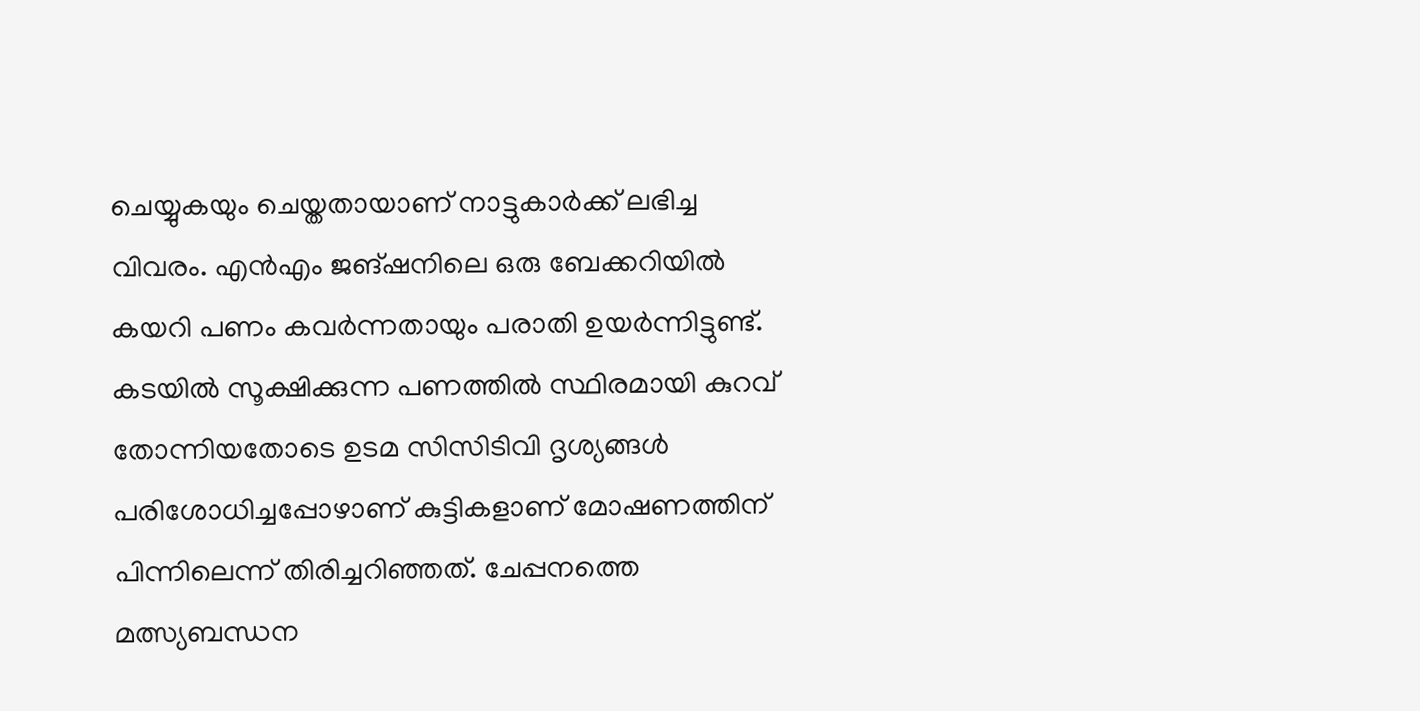ചെയ്യുകയും ചെയ്തതായാണ് നാട്ടുകാർക്ക് ലഭിച്ച വിവരം. എൻഎം ജങ്ഷനിലെ ഒരു ബേക്കറിയിൽ കയറി പണം കവർന്നതായും പരാതി ഉയർന്നിട്ടുണ്ട്. കടയിൽ സൂക്ഷിക്കുന്ന പണത്തിൽ സ്ഥിരമായി കുറവ് തോന്നിയതോടെ ഉടമ സിസിടിവി ദൃശ്യങ്ങൾ പരിശോധിച്ചപ്പോഴാണ് കുട്ടികളാണ് മോഷണത്തിന് പിന്നിലെന്ന് തിരിച്ചറിഞ്ഞത്. ചേപ്പനത്തെ മത്സ്യബന്ധന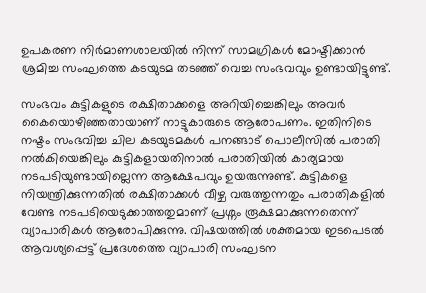ഉപകരണ നിർമാണശാലയിൽ നിന്ന് സാമഗ്രികൾ മോഷ്ടിക്കാൻ ശ്രമിച്ച സംഘത്തെ കടയുടമ തടഞ്ഞ് വെച്ച സംഭവവും ഉണ്ടായിട്ടുണ്ട്.

സംഭവം കുട്ടികളുടെ രക്ഷിതാക്കളെ അറിയിച്ചെങ്കിലും അവർ കൈയൊഴിഞ്ഞതായാണ് നാട്ടുകാരുടെ ആരോപണം. ഇതിനിടെ നഷ്ടം സംഭവിച്ച ചില കടയുടമകൾ പനങ്ങാട് പൊലീസിൽ പരാതി നൽകിയെങ്കിലും കുട്ടികളായതിനാൽ പരാതിയിൽ കാര്യമായ നടപടിയുണ്ടായില്ലെന്ന ആക്ഷേപവും ഉയരുന്നുണ്ട്. കുട്ടികളെ നിയന്ത്രിക്കുന്നതിൽ രക്ഷിതാക്കൾ വീഴ്ച വരുത്തുന്നതും പരാതികളിൽ വേണ്ട നടപടിയെടുക്കാത്തതുമാണ് പ്രശ്നം രൂക്ഷമാക്കുന്നതെന്ന് വ്യാപാരികൾ ആരോപിക്കുന്നു. വിഷയത്തിൽ ശക്തമായ ഇടപെടൽ ആവശ്യപ്പെട്ട് പ്രദേശത്തെ വ്യാപാരി സംഘടന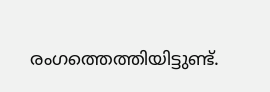രംഗത്തെത്തിയിട്ടുണ്ട്.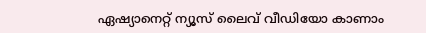ഏഷ്യാനെറ്റ് ന്യൂസ് ലൈവ് വീഡിയോ കാണാം